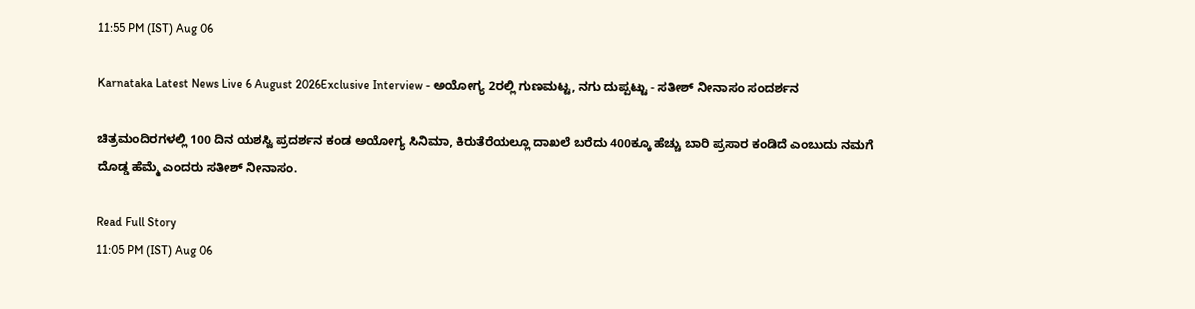11:55 PM (IST) Aug 06

Karnataka Latest News Live 6 August 2026Exclusive Interview - ಅಯೋಗ್ಯ 2ರಲ್ಲಿ ಗುಣಮಟ್ಟ, ನಗು ದುಪ್ಪಟ್ಟು - ಸತೀಶ್ ನೀನಾಸಂ ಸಂದರ್ಶನ

ಚಿತ್ರಮಂದಿರಗಳಲ್ಲಿ 100 ದಿನ ಯಶಸ್ವಿ ಪ್ರದರ್ಶನ ಕಂಡ ಅಯೋಗ್ಯ ಸಿನಿಮಾ, ಕಿರುತೆರೆಯಲ್ಲೂ ದಾಖಲೆ ಬರೆದು 400ಕ್ಕೂ ಹೆಚ್ಚು ಬಾರಿ ಪ್ರಸಾರ ಕಂಡಿದೆ ಎಂಬುದು ನಮಗೆ ದೊಡ್ಡ ಹೆಮ್ಮೆ ಎಂದರು ಸತೀಶ್ ನೀನಾಸಂ.

Read Full Story
11:05 PM (IST) Aug 06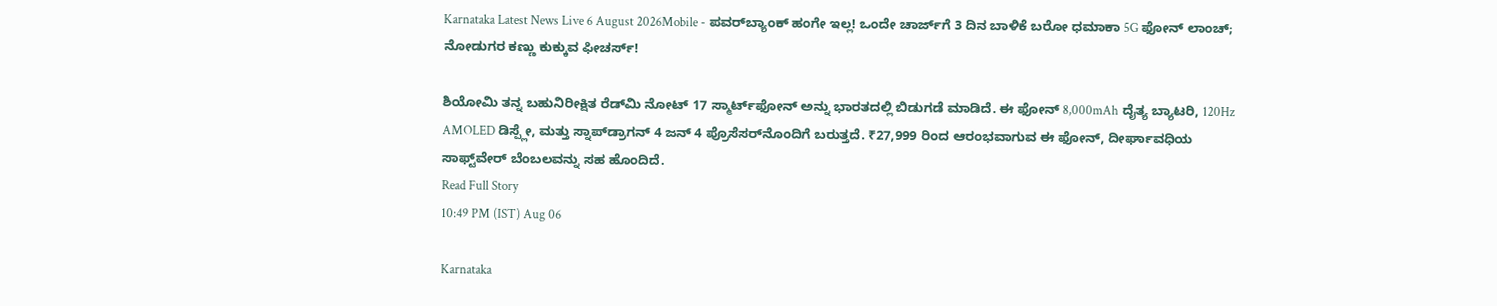Karnataka Latest News Live 6 August 2026Mobile - ಪವರ್‌ಬ್ಯಾಂಕ್ ಹಂಗೇ ಇಲ್ಲ! ಒಂದೇ ಚಾರ್ಜ್‌ಗೆ 3 ದಿನ ಬಾಳಿಕೆ ಬರೋ ಧಮಾಕಾ 5G ಫೋನ್ ಲಾಂಚ್; ನೋಡುಗರ ಕಣ್ಣು ಕುಕ್ಕುವ ಫೀಚರ್ಸ್!

ಶಿಯೋಮಿ ತನ್ನ ಬಹುನಿರೀಕ್ಷಿತ ರೆಡ್‌ಮಿ ನೋಟ್ 17 ಸ್ಮಾರ್ಟ್‌ಫೋನ್ ಅನ್ನು ಭಾರತದಲ್ಲಿ ಬಿಡುಗಡೆ ಮಾಡಿದೆ. ಈ ಫೋನ್ 8,000mAh ದೈತ್ಯ ಬ್ಯಾಟರಿ, 120Hz AMOLED ಡಿಸ್ಪ್ಲೇ, ಮತ್ತು ಸ್ನಾಪ್‌ಡ್ರಾಗನ್ 4 ಜನ್ 4 ಪ್ರೊಸೆಸರ್‌ನೊಂದಿಗೆ ಬರುತ್ತದೆ. ₹27,999 ರಿಂದ ಆರಂಭವಾಗುವ ಈ ಫೋನ್, ದೀರ್ಘಾವಧಿಯ ಸಾಫ್ಟ್‌ವೇರ್ ಬೆಂಬಲವನ್ನು ಸಹ ಹೊಂದಿದೆ.
Read Full Story
10:49 PM (IST) Aug 06

Karnataka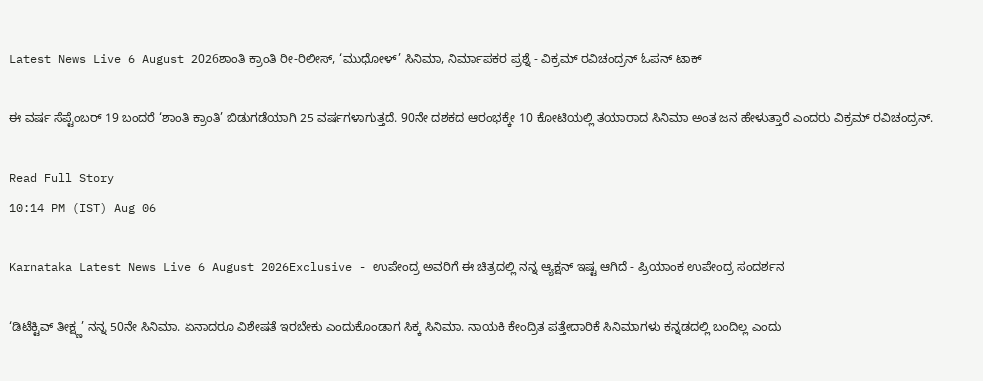Latest News Live 6 August 2026ಶಾಂತಿ ಕ್ರಾಂತಿ ರೀ-ರಿಲೀಸ್, ‘ಮುಧೋಳ್’ ಸಿನಿಮಾ, ನಿರ್ಮಾಪಕರ ಪ್ರಶ್ನೆ - ವಿಕ್ರಮ್ ರವಿಚಂದ್ರನ್ ಓಪನ್ ಟಾಕ್

ಈ ವರ್ಷ ಸೆಪ್ಟೆಂಬರ್‌ 19 ಬಂದರೆ ‘ಶಾಂತಿ ಕ್ರಾಂತಿ’ ಬಿಡುಗಡೆಯಾಗಿ 25 ವರ್ಷಗಳಾಗುತ್ತದೆ. 90ನೇ ದಶಕದ ಆರಂಭಕ್ಕೇ 10 ಕೋಟಿಯಲ್ಲಿ ತಯಾರಾದ ಸಿನಿಮಾ ಅಂತ ಜನ ಹೇಳುತ್ತಾರೆ ಎಂದರು ವಿಕ್ರಮ್ ರವಿಚಂದ್ರನ್.

Read Full Story
10:14 PM (IST) Aug 06

Karnataka Latest News Live 6 August 2026Exclusive - ಉಪೇಂದ್ರ ಅವರಿಗೆ ಈ ಚಿತ್ರದಲ್ಲಿ ನನ್ನ ಆ್ಯಕ್ಷನ್‌ ಇಷ್ಟ ಆಗಿದೆ - ಪ್ರಿಯಾಂಕ ಉಪೇಂದ್ರ ಸಂದರ್ಶನ

‘ಡಿಟೆಕ್ಟಿವ್‌ ತೀಕ್ಷ್ಣ’ ನನ್ನ 50ನೇ ಸಿನಿಮಾ. ಏನಾದರೂ ವಿಶೇಷತೆ ಇರಬೇಕು ಎಂದುಕೊಂಡಾಗ ಸಿಕ್ಕ ಸಿನಿಮಾ. ನಾಯಕಿ ಕೇಂದ್ರಿತ ಪತ್ತೇದಾರಿಕೆ ಸಿನಿಮಾಗಳು ಕನ್ನಡದಲ್ಲಿ ಬಂದಿಲ್ಲ ಎಂದು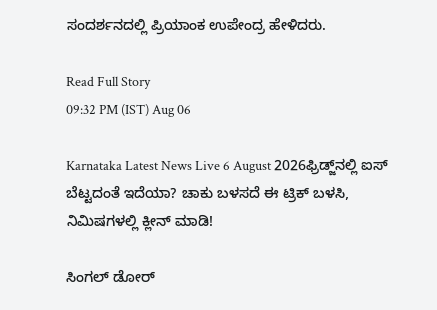ಸಂದರ್ಶನದಲ್ಲಿ ಪ್ರಿಯಾಂಕ ಉಪೇಂದ್ರ ಹೇಳಿದರು.

Read Full Story
09:32 PM (IST) Aug 06

Karnataka Latest News Live 6 August 2026ಫ್ರಿಡ್ಜ್‌ನಲ್ಲಿ ಐಸ್ ಬೆಟ್ಟದಂತೆ ಇದೆಯಾ? ಚಾಕು ಬಳಸದೆ ಈ ಟ್ರಿಕ್ ಬಳಸಿ, ನಿಮಿಷಗಳಲ್ಲಿ ಕ್ಲೀನ್ ಮಾಡಿ!

ಸಿಂಗಲ್ ಡೋರ್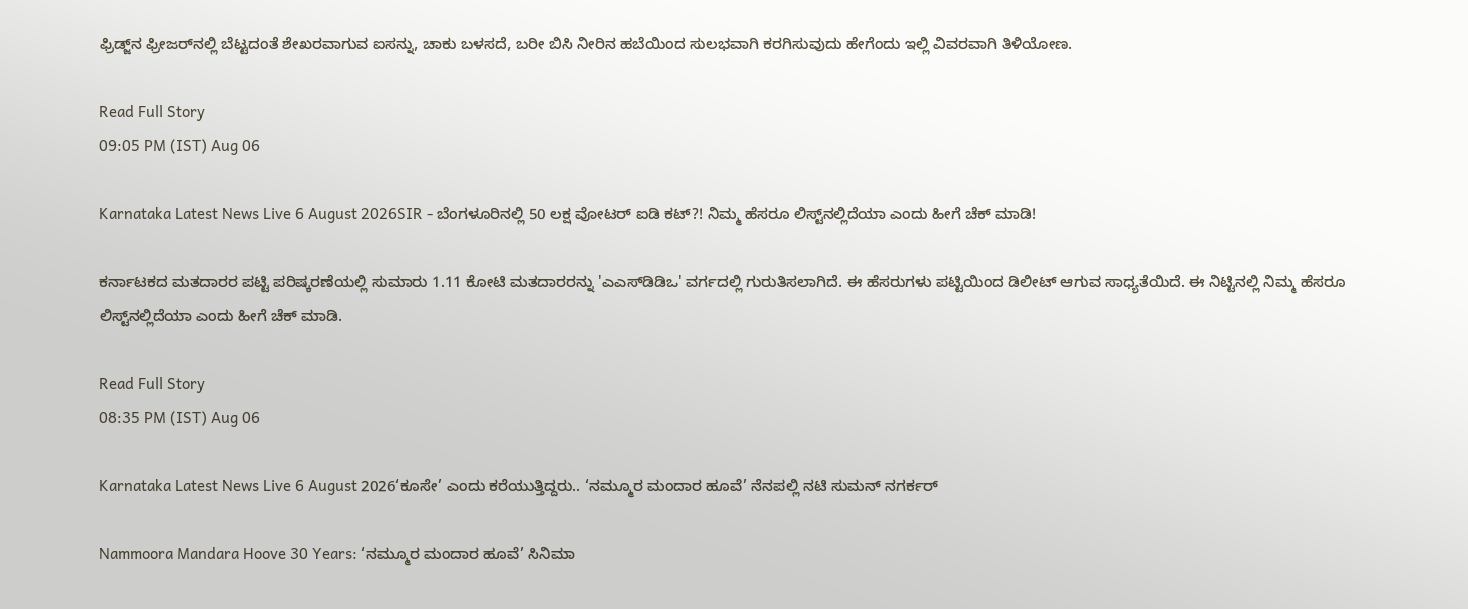ಫ್ರಿಡ್ಜ್‌ನ ಫ್ರೀಜರ್‌ನಲ್ಲಿ ಬೆಟ್ಟದಂತೆ ಶೇಖರವಾಗುವ ಐಸನ್ನು, ಚಾಕು ಬಳಸದೆ, ಬರೀ ಬಿಸಿ ನೀರಿನ ಹಬೆಯಿಂದ ಸುಲಭವಾಗಿ ಕರಗಿಸುವುದು ಹೇಗೆಂದು ಇಲ್ಲಿ ವಿವರವಾಗಿ ತಿಳಿಯೋಣ.

Read Full Story
09:05 PM (IST) Aug 06

Karnataka Latest News Live 6 August 2026SIR - ಬೆಂಗಳೂರಿನಲ್ಲಿ 50 ಲಕ್ಷ ವೋಟರ್ ಐಡಿ ಕಟ್?! ನಿಮ್ಮ ಹೆಸರೂ ಲಿಸ್ಟ್‌ನಲ್ಲಿದೆಯಾ ಎಂದು ಹೀಗೆ ಚೆಕ್ ಮಾಡಿ!

ಕರ್ನಾಟಕದ ಮತದಾರರ ಪಟ್ಟಿ ಪರಿಷ್ಕರಣೆಯಲ್ಲಿ ಸುಮಾರು 1.11 ಕೋಟಿ ಮತದಾರರನ್ನು 'ಎಎಸ್‌ಡಿಡಿಒ' ವರ್ಗದಲ್ಲಿ ಗುರುತಿಸಲಾಗಿದೆ. ಈ ಹೆಸರುಗಳು ಪಟ್ಟಿಯಿಂದ ಡಿಲೀಟ್ ಆಗುವ ಸಾಧ್ಯತೆಯಿದೆ. ಈ ನಿಟ್ಟಿನಲ್ಲಿ ನಿಮ್ಮ ಹೆಸರೂ ಲಿಸ್ಟ್‌ನಲ್ಲಿದೆಯಾ ಎಂದು ಹೀಗೆ ಚೆಕ್ ಮಾಡಿ.

Read Full Story
08:35 PM (IST) Aug 06

Karnataka Latest News Live 6 August 2026‘ಕೂಸೇ’ ಎಂದು ಕರೆಯುತ್ತಿದ್ದರು.. ‘ನಮ್ಮೂರ ಮಂದಾರ ಹೂವೆ’ ನೆನಪಲ್ಲಿ ನಟಿ ಸುಮನ್ ನಗರ್ಕರ್

Nammoora Mandara Hoove 30 Years: ‘ನಮ್ಮೂರ ಮಂದಾರ ಹೂವೆ’ ಸಿನಿಮಾ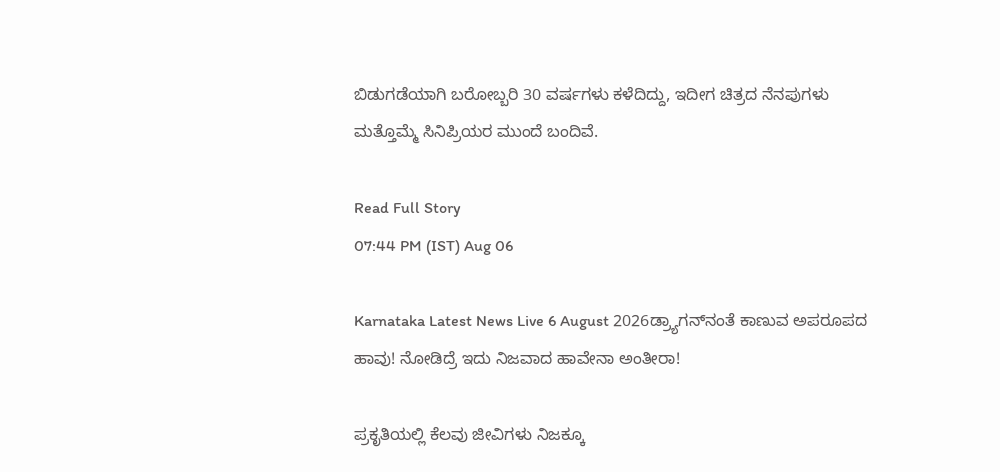ಬಿಡುಗಡೆಯಾಗಿ ಬರೋಬ್ಬರಿ 30 ವರ್ಷಗಳು ಕಳೆದಿದ್ದು, ಇದೀಗ ಚಿತ್ರದ ನೆನಪುಗಳು ಮತ್ತೊಮ್ಮೆ ಸಿನಿಪ್ರಿಯರ ಮುಂದೆ ಬಂದಿವೆ.

Read Full Story
07:44 PM (IST) Aug 06

Karnataka Latest News Live 6 August 2026ಡ್ರ್ಯಾಗನ್‌ನಂತೆ ಕಾಣುವ ಅಪರೂಪದ ಹಾವು! ನೋಡಿದ್ರೆ ಇದು ನಿಜವಾದ ಹಾವೇನಾ ಅಂತೀರಾ!

ಪ್ರಕೃತಿಯಲ್ಲಿ ಕೆಲವು ಜೀವಿಗಳು ನಿಜಕ್ಕೂ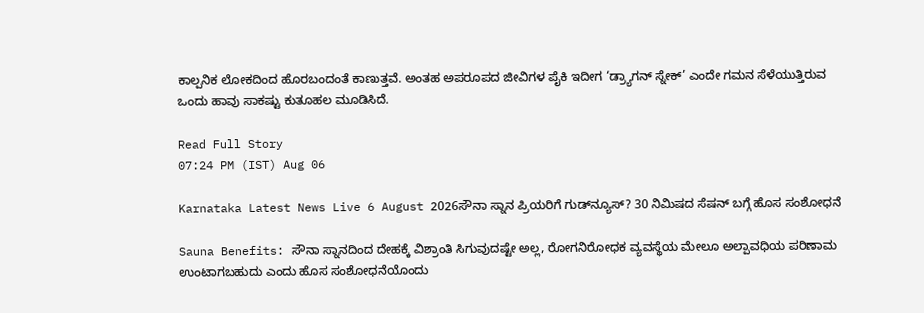ಕಾಲ್ಪನಿಕ ಲೋಕದಿಂದ ಹೊರಬಂದಂತೆ ಕಾಣುತ್ತವೆ. ಅಂತಹ ಅಪರೂಪದ ಜೀವಿಗಳ ಪೈಕಿ ಇದೀಗ ‘ಡ್ರ್ಯಾಗನ್ ಸ್ನೇಕ್’ ಎಂದೇ ಗಮನ ಸೆಳೆಯುತ್ತಿರುವ ಒಂದು ಹಾವು ಸಾಕಷ್ಟು ಕುತೂಹಲ ಮೂಡಿಸಿದೆ.

Read Full Story
07:24 PM (IST) Aug 06

Karnataka Latest News Live 6 August 2026ಸೌನಾ ಸ್ನಾನ ಪ್ರಿಯರಿಗೆ ಗುಡ್‌ನ್ಯೂಸ್? 30 ನಿಮಿಷದ ಸೆಷನ್ ಬಗ್ಗೆ ಹೊಸ ಸಂಶೋಧನೆ

Sauna Benefits: ಸೌನಾ ಸ್ನಾನದಿಂದ ದೇಹಕ್ಕೆ ವಿಶ್ರಾಂತಿ ಸಿಗುವುದಷ್ಟೇ ಅಲ್ಲ, ರೋಗನಿರೋಧಕ ವ್ಯವಸ್ಥೆಯ ಮೇಲೂ ಅಲ್ಪಾವಧಿಯ ಪರಿಣಾಮ ಉಂಟಾಗಬಹುದು ಎಂದು ಹೊಸ ಸಂಶೋಧನೆಯೊಂದು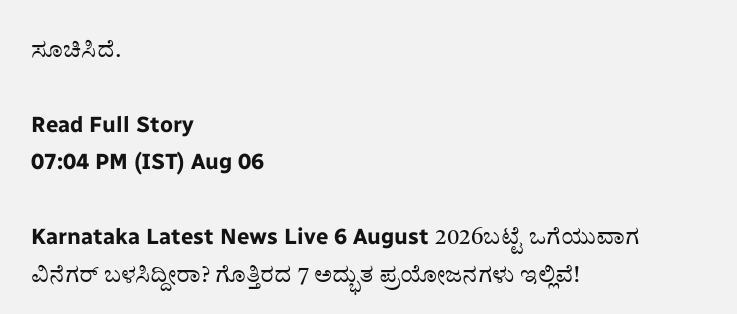ಸೂಚಿಸಿದೆ.

Read Full Story
07:04 PM (IST) Aug 06

Karnataka Latest News Live 6 August 2026ಬಟ್ಟೆ ಒಗೆಯುವಾಗ ವಿನೆಗರ್ ಬಳಸಿದ್ದೀರಾ? ಗೊತ್ತಿರದ 7 ಅದ್ಭುತ ಪ್ರಯೋಜನಗಳು ಇಲ್ಲಿವೆ!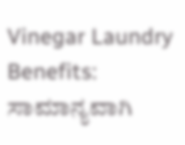Vinegar Laundry Benefits: ಸಾಮಾನ್ಯವಾಗಿ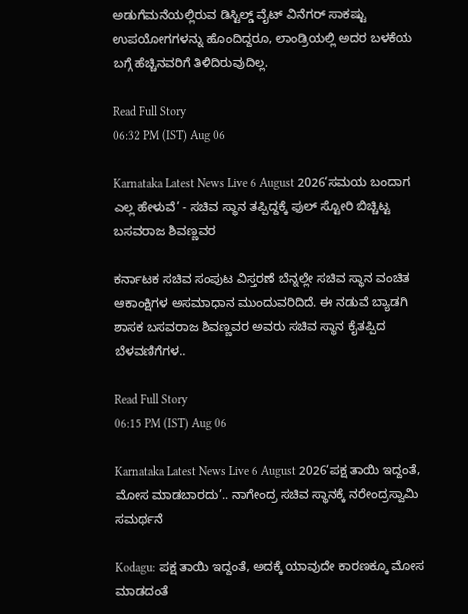ಅಡುಗೆಮನೆಯಲ್ಲಿರುವ ಡಿಸ್ಟಿಲ್ಡ್ ವೈಟ್ ವಿನೆಗರ್ ಸಾಕಷ್ಟು ಉಪಯೋಗಗಳನ್ನು ಹೊಂದಿದ್ದರೂ, ಲಾಂಡ್ರಿಯಲ್ಲಿ ಅದರ ಬಳಕೆಯ ಬಗ್ಗೆ ಹೆಚ್ಚಿನವರಿಗೆ ತಿಳಿದಿರುವುದಿಲ್ಲ.

Read Full Story
06:32 PM (IST) Aug 06

Karnataka Latest News Live 6 August 2026‘ಸಮಯ ಬಂದಾಗ ಎಲ್ಲ ಹೇಳುವೆ’ - ಸಚಿವ ಸ್ಥಾನ ತಪ್ಪಿದ್ದಕ್ಕೆ ಫುಲ್ ಸ್ಟೋರಿ ಬಿಚ್ಚಿಟ್ಟ ಬಸವರಾಜ ಶಿವಣ್ಣವರ

ಕರ್ನಾಟಕ ಸಚಿವ ಸಂಪುಟ ವಿಸ್ತರಣೆ ಬೆನ್ನಲ್ಲೇ ಸಚಿವ ಸ್ಥಾನ ವಂಚಿತ ಆಕಾಂಕ್ಷಿಗಳ ಅಸಮಾಧಾನ ಮುಂದುವರಿದಿದೆ. ಈ ನಡುವೆ ಬ್ಯಾಡಗಿ ಶಾಸಕ ಬಸವರಾಜ ಶಿವಣ್ಣವರ ಅವರು ಸಚಿವ ಸ್ಥಾನ ಕೈತಪ್ಪಿದ ಬೆಳವಣಿಗೆಗಳ..

Read Full Story
06:15 PM (IST) Aug 06

Karnataka Latest News Live 6 August 2026‘ಪಕ್ಷ ತಾಯಿ ಇದ್ದಂತೆ, ಮೋಸ ಮಾಡಬಾರದು’.. ನಾಗೇಂದ್ರ ಸಚಿವ ಸ್ಥಾನಕ್ಕೆ ನರೇಂದ್ರಸ್ವಾಮಿ ಸಮರ್ಥನೆ

Kodagu: ಪಕ್ಷ ತಾಯಿ ಇದ್ದಂತೆ, ಅದಕ್ಕೆ ಯಾವುದೇ ಕಾರಣಕ್ಕೂ ಮೋಸ ಮಾಡದಂತೆ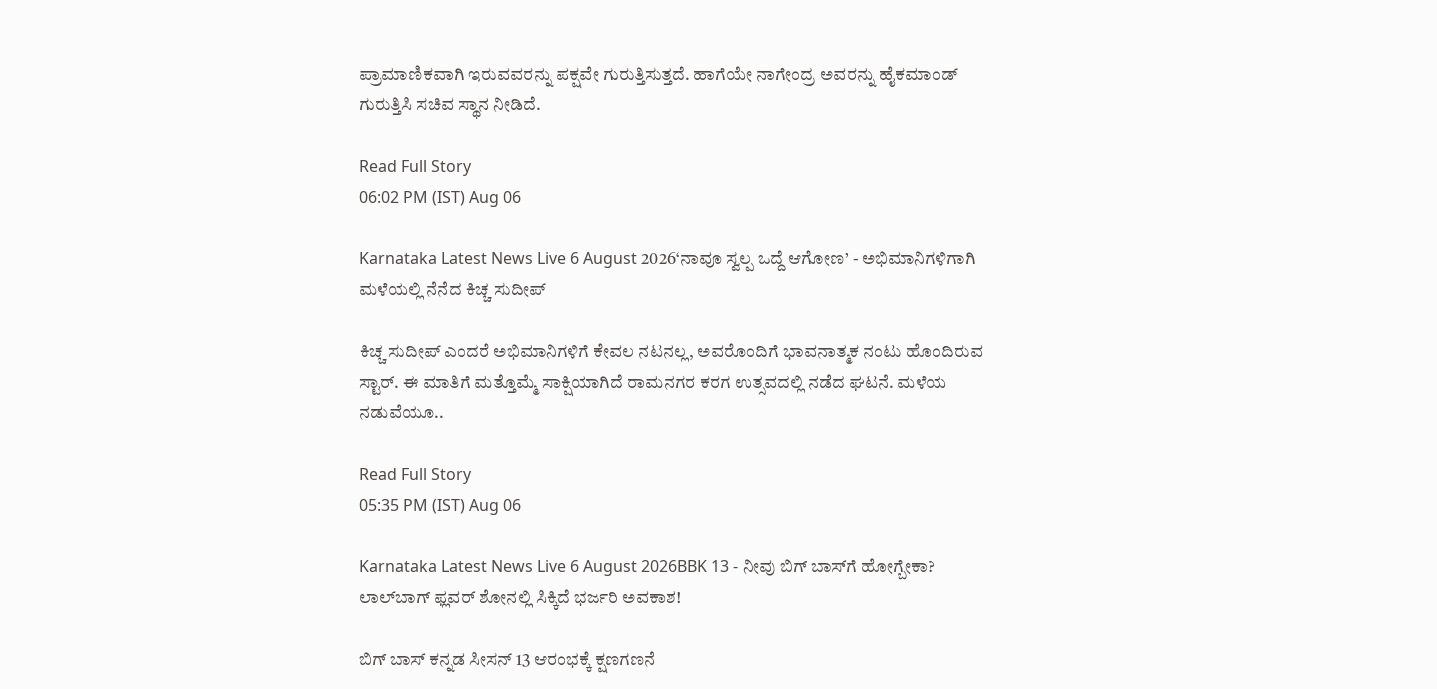ಪ್ರಾಮಾಣಿಕವಾಗಿ ಇರುವವರನ್ನು ಪಕ್ಷವೇ ಗುರುತ್ತಿಸುತ್ತದೆ. ಹಾಗೆಯೇ ನಾಗೇಂದ್ರ ಅವರನ್ನು ಹೈಕಮಾಂಡ್ ಗುರುತ್ತಿಸಿ ಸಚಿವ ಸ್ಥಾನ ನೀಡಿದೆ.

Read Full Story
06:02 PM (IST) Aug 06

Karnataka Latest News Live 6 August 2026‘ನಾವೂ ಸ್ವಲ್ಪ ಒದ್ದೆ ಆಗೋಣ’ - ಅಭಿಮಾನಿಗಳಿಗಾಗಿ ಮಳೆಯಲ್ಲಿ ನೆನೆದ ಕಿಚ್ಚ ಸುದೀಪ್

ಕಿಚ್ಚ ಸುದೀಪ್ ಎಂದರೆ ಅಭಿಮಾನಿಗಳಿಗೆ ಕೇವಲ ನಟನಲ್ಲ, ಅವರೊಂದಿಗೆ ಭಾವನಾತ್ಮಕ ನಂಟು ಹೊಂದಿರುವ ಸ್ಟಾರ್. ಈ ಮಾತಿಗೆ ಮತ್ತೊಮ್ಮೆ ಸಾಕ್ಷಿಯಾಗಿದೆ ರಾಮನಗರ ಕರಗ ಉತ್ಸವದಲ್ಲಿ ನಡೆದ ಘಟನೆ. ಮಳೆಯ ನಡುವೆಯೂ..

Read Full Story
05:35 PM (IST) Aug 06

Karnataka Latest News Live 6 August 2026BBK 13 - ನೀವು ಬಿಗ್ ಬಾಸ್‌ಗೆ ಹೋಗ್ಬೇಕಾ? ಲಾಲ್‌ಬಾಗ್ ಫ್ಲವರ್ ಶೋನಲ್ಲಿ ಸಿಕ್ಕಿದೆ ಭರ್ಜರಿ ಅವಕಾಶ!

ಬಿಗ್ ಬಾಸ್‌ ಕನ್ನಡ ಸೀಸನ್ 13 ಆರಂಭಕ್ಕೆ ಕ್ಷಣಗಣನೆ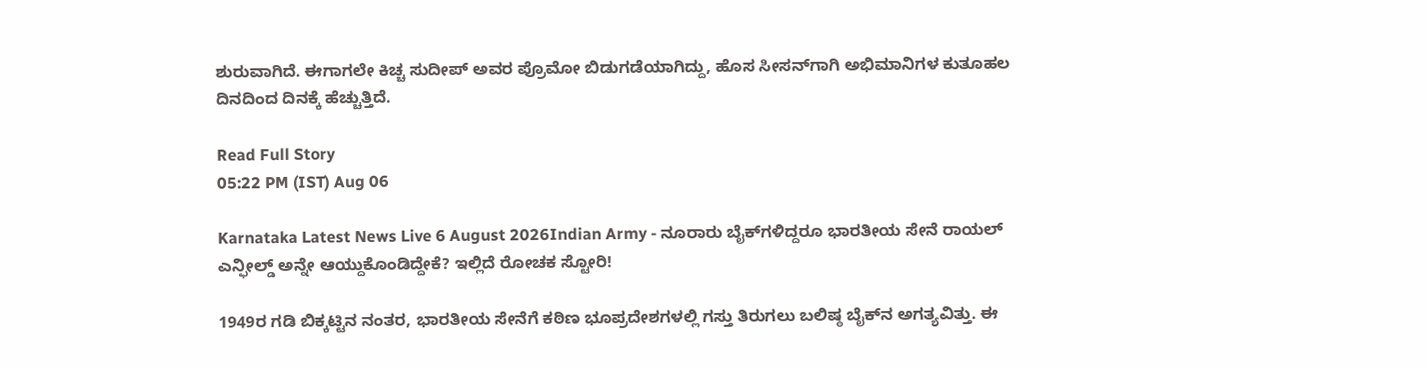ಶುರುವಾಗಿದೆ. ಈಗಾಗಲೇ ಕಿಚ್ಚ ಸುದೀಪ್ ಅವರ ಪ್ರೊಮೋ ಬಿಡುಗಡೆಯಾಗಿದ್ದು, ಹೊಸ ಸೀಸನ್‌ಗಾಗಿ ಅಭಿಮಾನಿಗಳ ಕುತೂಹಲ ದಿನದಿಂದ ದಿನಕ್ಕೆ ಹೆಚ್ಚುತ್ತಿದೆ.

Read Full Story
05:22 PM (IST) Aug 06

Karnataka Latest News Live 6 August 2026Indian Army - ನೂರಾರು ಬೈಕ್‌ಗಳಿದ್ದರೂ ಭಾರತೀಯ ಸೇನೆ ರಾಯಲ್ ಎನ್ಫೀಲ್ಡ್ ಅನ್ನೇ ಆಯ್ದುಕೊಂಡಿದ್ದೇಕೆ? ಇಲ್ಲಿದೆ ರೋಚಕ ಸ್ಟೋರಿ!

1949ರ ಗಡಿ ಬಿಕ್ಕಟ್ಟಿನ ನಂತರ, ಭಾರತೀಯ ಸೇನೆಗೆ ಕಠಿಣ ಭೂಪ್ರದೇಶಗಳಲ್ಲಿ ಗಸ್ತು ತಿರುಗಲು ಬಲಿಷ್ಠ ಬೈಕ್‌ನ ಅಗತ್ಯವಿತ್ತು. ಈ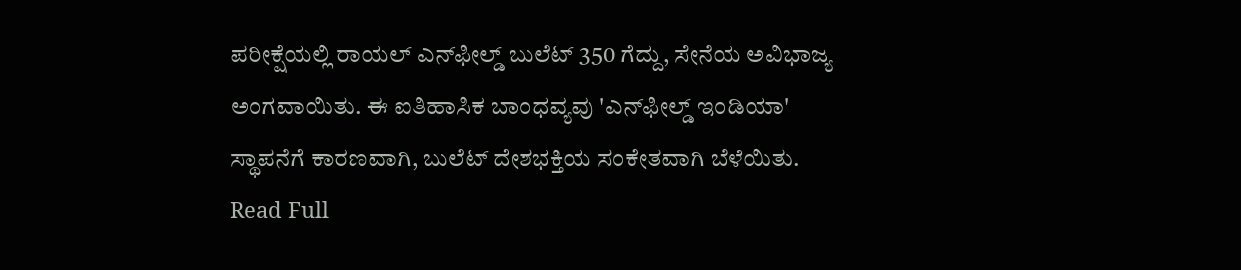ಪರೀಕ್ಷೆಯಲ್ಲಿ ರಾಯಲ್ ಎನ್‌ಫೀಲ್ಡ್ ಬುಲೆಟ್ 350 ಗೆದ್ದು, ಸೇನೆಯ ಅವಿಭಾಜ್ಯ ಅಂಗವಾಯಿತು. ಈ ಐತಿಹಾಸಿಕ ಬಾಂಧವ್ಯವು 'ಎನ್‌ಫೀಲ್ಡ್ ಇಂಡಿಯಾ' ಸ್ಥಾಪನೆಗೆ ಕಾರಣವಾಗಿ, ಬುಲೆಟ್ ದೇಶಭಕ್ತಿಯ ಸಂಕೇತವಾಗಿ ಬೆಳೆಯಿತು.
Read Full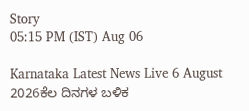Story
05:15 PM (IST) Aug 06

Karnataka Latest News Live 6 August 2026ಕೆಲ ದಿನಗಳ ಬಳಿಕ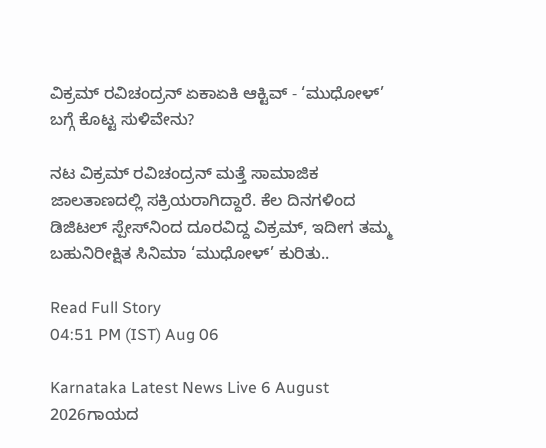ವಿಕ್ರಮ್ ರವಿಚಂದ್ರನ್ ಏಕಾಏಕಿ ಆಕ್ಟಿವ್ - ‘ಮುಧೋಳ್’ ಬಗ್ಗೆ ಕೊಟ್ಟ ಸುಳಿವೇನು?

ನಟ ವಿಕ್ರಮ್ ರವಿಚಂದ್ರನ್ ಮತ್ತೆ ಸಾಮಾಜಿಕ ಜಾಲತಾಣದಲ್ಲಿ ಸಕ್ರಿಯರಾಗಿದ್ದಾರೆ. ಕೆಲ ದಿನಗಳಿಂದ ಡಿಜಿಟಲ್ ಸ್ಪೇಸ್‌ನಿಂದ ದೂರವಿದ್ದ ವಿಕ್ರಮ್‌, ಇದೀಗ ತಮ್ಮ ಬಹುನಿರೀಕ್ಷಿತ ಸಿನಿಮಾ ‘ಮುಧೋಳ್’ ಕುರಿತು..

Read Full Story
04:51 PM (IST) Aug 06

Karnataka Latest News Live 6 August 2026ಗಾಯದ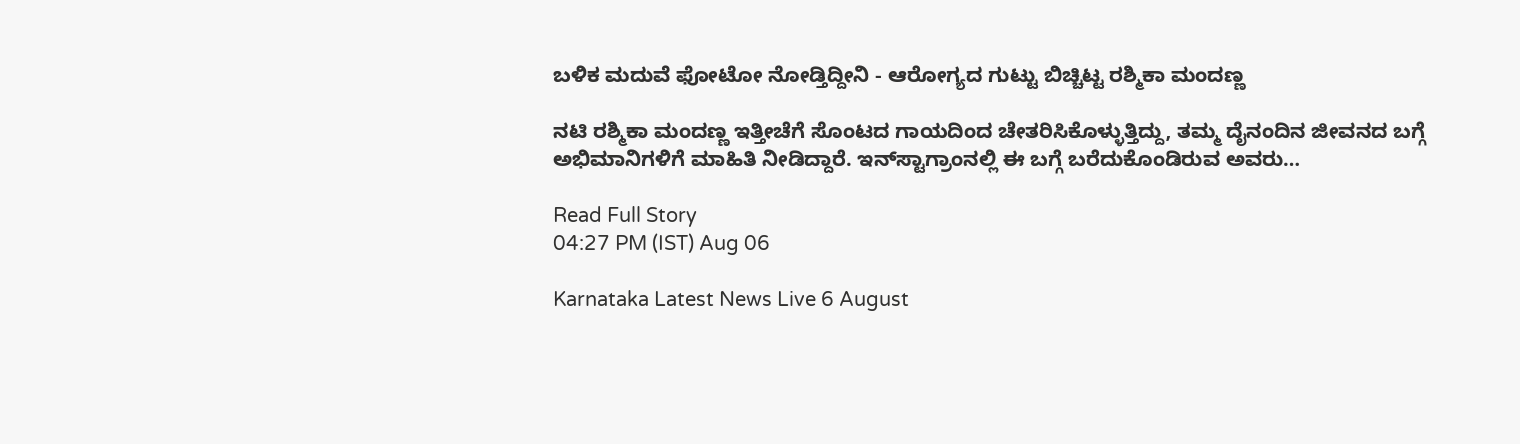ಬಳಿಕ ಮದುವೆ ಫೋಟೋ ನೋಡ್ತಿದ್ದೀನಿ - ಆರೋಗ್ಯದ ಗುಟ್ಟು ಬಿಚ್ಚಿಟ್ಟ ರಶ್ಮಿಕಾ ಮಂದಣ್ಣ

ನಟಿ ರಶ್ಮಿಕಾ ಮಂದಣ್ಣ ಇತ್ತೀಚೆಗೆ ಸೊಂಟದ ಗಾಯದಿಂದ ಚೇತರಿಸಿಕೊಳ್ಳುತ್ತಿದ್ದು, ತಮ್ಮ ದೈನಂದಿನ ಜೀವನದ ಬಗ್ಗೆ ಅಭಿಮಾನಿಗಳಿಗೆ ಮಾಹಿತಿ ನೀಡಿದ್ದಾರೆ. ಇನ್‌ಸ್ಟಾಗ್ರಾಂನಲ್ಲಿ ಈ ಬಗ್ಗೆ ಬರೆದುಕೊಂಡಿರುವ ಅವರು…

Read Full Story
04:27 PM (IST) Aug 06

Karnataka Latest News Live 6 August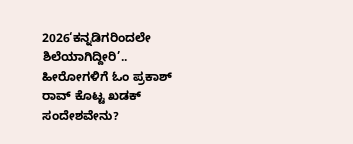2026‘ಕನ್ನಡಿಗರಿಂದಲೇ ಶಿಲೆಯಾಗಿದ್ದೀರಿ’.. ಹೀರೋಗಳಿಗೆ ಓಂ ಪ್ರಕಾಶ್ ರಾವ್ ಕೊಟ್ಟ ಖಡಕ್ ಸಂದೇಶವೇನು?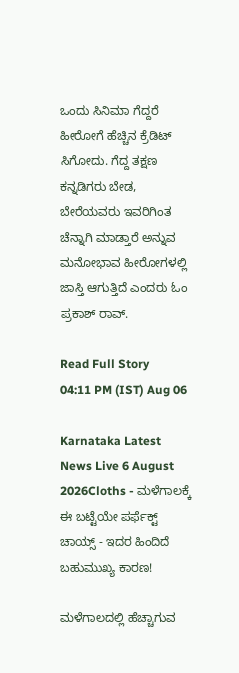ಒಂದು ಸಿನಿಮಾ ಗೆದ್ದರೆ ಹೀರೋಗೆ ಹೆಚ್ಚಿನ ಕ್ರೆಡಿಟ್‌ ಸಿಗೋದು. ಗೆದ್ದ ತಕ್ಷಣ ಕನ್ನಡಿಗರು ಬೇಡ, ಬೇರೆಯವರು ಇವರಿಗಿಂತ ಚೆನ್ನಾಗಿ ಮಾಡ್ತಾರೆ ಅನ್ನುವ ಮನೋಭಾವ ಹೀರೋಗಳಲ್ಲಿ ಜಾಸ್ತಿ ಆಗುತ್ತಿದೆ ಎಂದರು ಓಂ ಪ್ರಕಾಶ್ ರಾವ್.

Read Full Story
04:11 PM (IST) Aug 06

Karnataka Latest News Live 6 August 2026Cloths - ಮಳೆಗಾಲಕ್ಕೆ ಈ ಬಟ್ಟೆಯೇ ಪರ್ಫೆಕ್ಟ್ ಚಾಯ್ಸ್ - ಇದರ ಹಿಂದಿದೆ ಬಹುಮುಖ್ಯ ಕಾರಣ!

ಮಳೆಗಾಲದಲ್ಲಿ ಹೆಚ್ಚಾಗುವ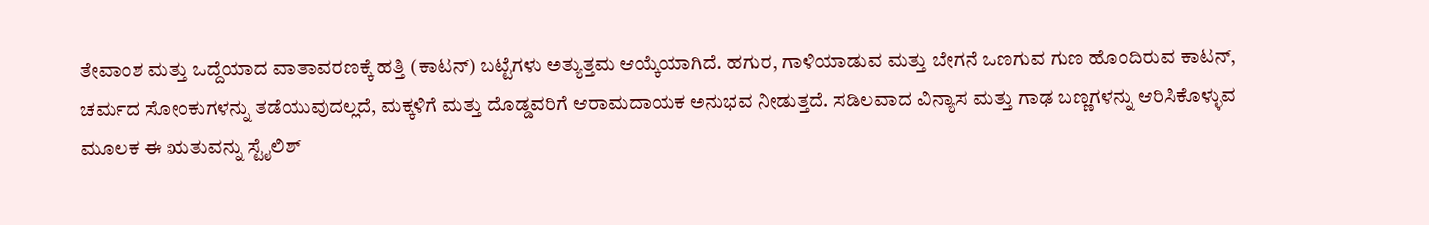ತೇವಾಂಶ ಮತ್ತು ಒದ್ದೆಯಾದ ವಾತಾವರಣಕ್ಕೆ ಹತ್ತಿ (ಕಾಟನ್) ಬಟ್ಟೆಗಳು ಅತ್ಯುತ್ತಮ ಆಯ್ಕೆಯಾಗಿದೆ. ಹಗುರ, ಗಾಳಿಯಾಡುವ ಮತ್ತು ಬೇಗನೆ ಒಣಗುವ ಗುಣ ಹೊಂದಿರುವ ಕಾಟನ್, ಚರ್ಮದ ಸೋಂಕುಗಳನ್ನು ತಡೆಯುವುದಲ್ಲದೆ, ಮಕ್ಕಳಿಗೆ ಮತ್ತು ದೊಡ್ಡವರಿಗೆ ಆರಾಮದಾಯಕ ಅನುಭವ ನೀಡುತ್ತದೆ. ಸಡಿಲವಾದ ವಿನ್ಯಾಸ ಮತ್ತು ಗಾಢ ಬಣ್ಣಗಳನ್ನು ಆರಿಸಿಕೊಳ್ಳುವ ಮೂಲಕ ಈ ಋತುವನ್ನು ಸ್ಟೈಲಿಶ್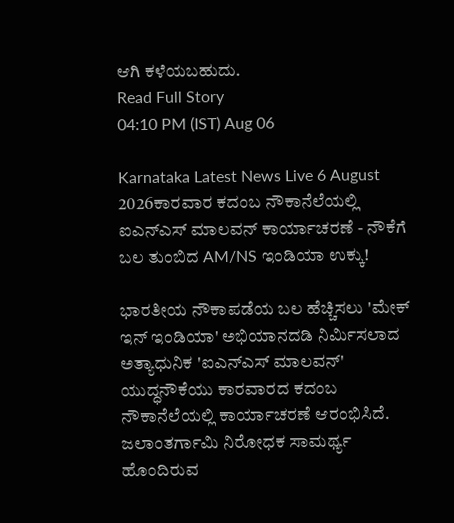ಆಗಿ ಕಳೆಯಬಹುದು.
Read Full Story
04:10 PM (IST) Aug 06

Karnataka Latest News Live 6 August 2026ಕಾರವಾರ ಕದಂಬ ನೌಕಾನೆಲೆಯಲ್ಲಿ ಐಎನ್‌ಎಸ್ ಮಾಲವನ್‌ ಕಾರ್ಯಾಚರಣೆ - ನೌಕೆಗೆ ಬಲ ತುಂಬಿದ AM/NS ಇಂಡಿಯಾ ಉಕ್ಕು!

ಭಾರತೀಯ ನೌಕಾಪಡೆಯ ಬಲ ಹೆಚ್ಚಿಸಲು 'ಮೇಕ್ ಇನ್ ಇಂಡಿಯಾ' ಅಭಿಯಾನದಡಿ ನಿರ್ಮಿಸಲಾದ ಅತ್ಯಾಧುನಿಕ 'ಐಎನ್‌ಎಸ್ ಮಾಲವನ್‌' ಯುದ್ಧನೌಕೆಯು ಕಾರವಾರದ ಕದಂಬ ನೌಕಾನೆಲೆಯಲ್ಲಿ ಕಾರ್ಯಾಚರಣೆ ಆರಂಭಿಸಿದೆ. ಜಲಾಂತರ್ಗಾಮಿ ನಿರೋಧಕ ಸಾಮರ್ಥ್ಯ ಹೊಂದಿರುವ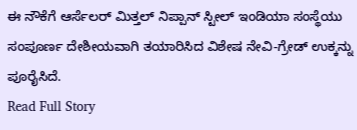ಈ ನೌಕೆಗೆ ಆರ್ಸೆಲರ್ ಮಿತ್ತಲ್ ನಿಪ್ಪಾನ್ ಸ್ಟೀಲ್ ಇಂಡಿಯಾ ಸಂಸ್ಥೆಯು ಸಂಪೂರ್ಣ ದೇಶೀಯವಾಗಿ ತಯಾರಿಸಿದ ವಿಶೇಷ ನೇವಿ-ಗ್ರೇಡ್ ಉಕ್ಕನ್ನು ಪೂರೈಸಿದೆ.
Read Full Story